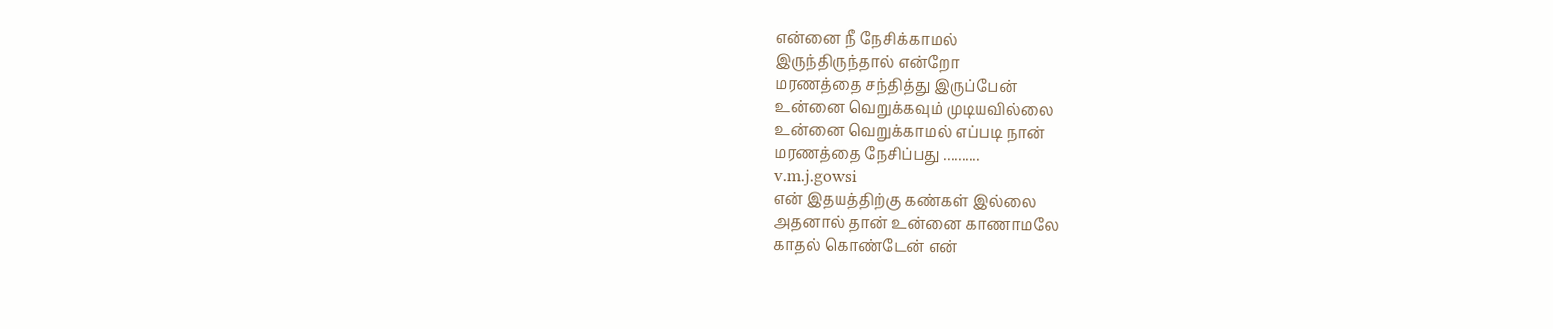என்னை நீ நேசிக்காமல்
இருந்திருந்தால் என்றோ
மரணத்தை சந்தித்து இருப்பேன்
உன்னை வெறுக்கவும் முடியவில்லை
உன்னை வெறுக்காமல் எப்படி நான்
மரணத்தை நேசிப்பது ..........
v.m.j.gowsi
என் இதயத்திற்கு கண்கள் இல்லை
அதனால் தான் உன்னை காணாமலே
காதல் கொண்டேன் என்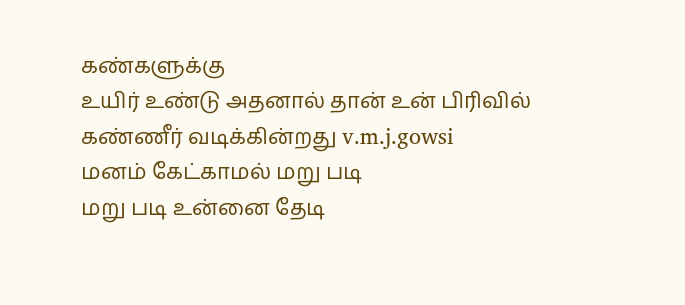கண்களுக்கு
உயிர் உண்டு அதனால் தான் உன் பிரிவில்
கண்ணீர் வடிக்கின்றது v.m.j.gowsi
மனம் கேட்காமல் மறு படி
மறு படி உன்னை தேடி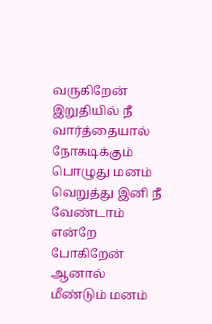வருகிறேன்
இறுதியில் நீ வார்த்தையால்
நோகடிக்கும் பொழுது மனம்
வெறுத்து இனி நீ வேண்டாம்
என்றே போகிறேன் ஆனால்
மீண்டும் மனம்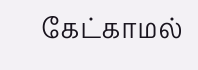கேட்காமல்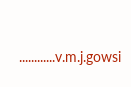............v.m.j.gowsi